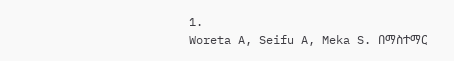1.
Woreta A, Seifu A, Meka S. በማስተማር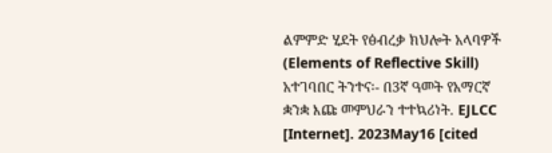ልምምድ ሂደት የፅብረቃ ክህሎት አላባዎች (Elements of Reflective Skill) አተገባበር ትንተና፡- በ3ኛ ዓመት የአማርኛ ቋንቋ እጩ መምህራን ተተኳሪነት. EJLCC [Internet]. 2023May16 [cited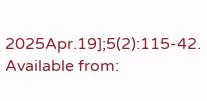2025Apr.19];5(2):115-42. Available from: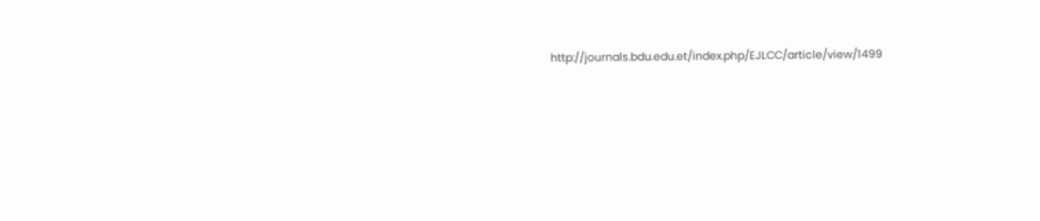http://journals.bdu.edu.et/index.php/EJLCC/article/view/1499